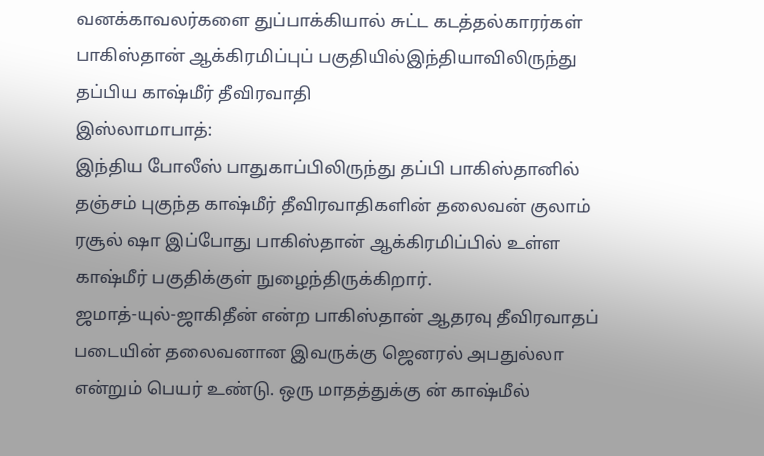வனக்காவலர்களை துப்பாக்கியால் சுட்ட கடத்தல்காரர்கள்
பாகிஸ்தான் ஆக்கிரமிப்புப் பகுதியில்இந்தியாவிலிருந்து தப்பிய காஷ்மீர் தீவிரவாதி
இஸ்லாமாபாத்:
இந்திய போலீஸ் பாதுகாப்பிலிருந்து தப்பி பாகிஸ்தானில் தஞ்சம் புகுந்த காஷ்மீர் தீவிரவாதிகளின் தலைவன் குலாம் ரசூல் ஷா இப்போது பாகிஸ்தான் ஆக்கிரமிப்பில் உள்ள காஷ்மீர் பகுதிக்குள் நுழைந்திருக்கிறார்.
ஜமாத்-யுல்-ஜாகிதீன் என்ற பாகிஸ்தான் ஆதரவு தீவிரவாதப் படையின் தலைவனான இவருக்கு ஜெனரல் அபதுல்லா என்றும் பெயர் உண்டு. ஒரு மாதத்துக்கு ன் காஷ்மீல்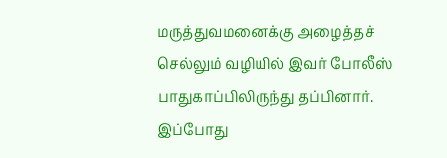மருத்துவமனைக்கு அழைத்தச் செல்லும் வழியில் இவர் போலீஸ் பாதுகாப்பிலிருந்து தப்பினார்.
இப்போது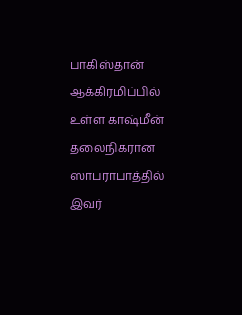பாகிஸ்தான் ஆக்கிரமிப்பில் உள்ள காஷ்மீன் தலைநிகரான ஸாபராபாத்தில் இவர்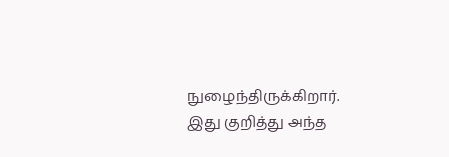நுழைந்திருக்கிறார்.
இது குறித்து அந்த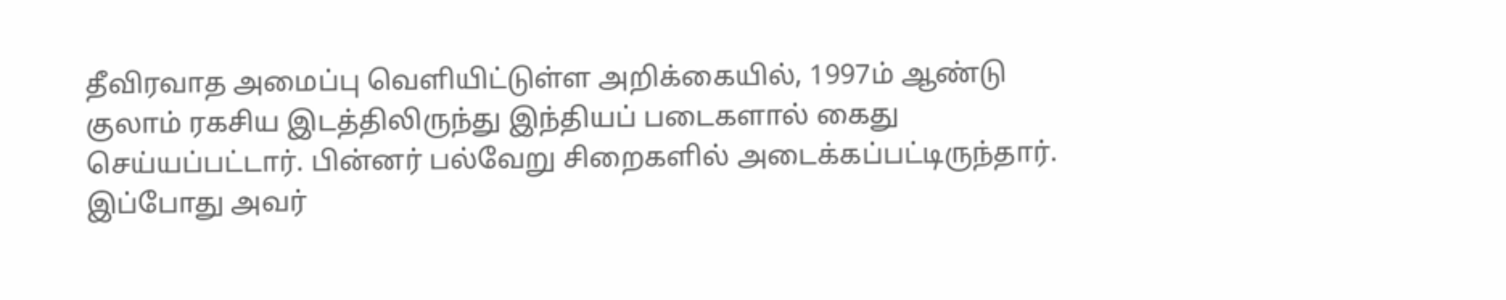தீவிரவாத அமைப்பு வெளியிட்டுள்ள அறிக்கையில், 1997ம் ஆண்டு குலாம் ரகசிய இடத்திலிருந்து இந்தியப் படைகளால் கைது செய்யப்பட்டார். பின்னர் பல்வேறு சிறைகளில் அடைக்கப்பட்டிருந்தார். இப்போது அவர்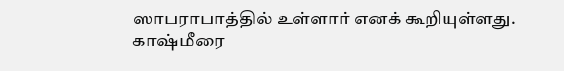ஸாபராபாத்தில் உள்ளார் எனக் கூறியுள்ளது.
காஷ்மீரை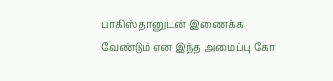பாகிஸ்தானுடன் இணைக்க வேண்டும் என இந்த அமைப்பு கோ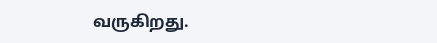வருகிறது.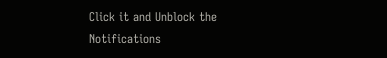Click it and Unblock the Notifications